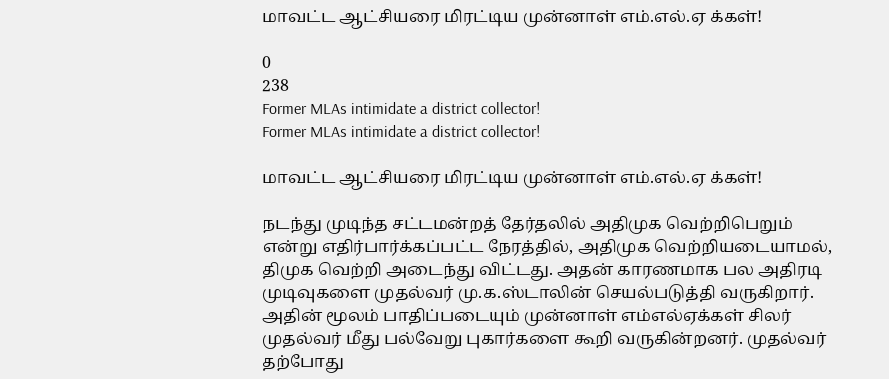மாவட்ட ஆட்சியரை மிரட்டிய முன்னாள் எம்.எல்.ஏ க்கள்!

0
238
Former MLAs intimidate a district collector!
Former MLAs intimidate a district collector!

மாவட்ட ஆட்சியரை மிரட்டிய முன்னாள் எம்.எல்.ஏ க்கள்!

நடந்து முடிந்த சட்டமன்றத் தேர்தலில் அதிமுக வெற்றிபெறும் என்று எதிர்பார்க்கப்பட்ட நேரத்தில், அதிமுக வெற்றியடையாமல், திமுக வெற்றி அடைந்து விட்டது. அதன் காரணமாக பல அதிரடி முடிவுகளை முதல்வர் மு.க.ஸ்டாலின் செயல்படுத்தி வருகிறார். அதின் மூலம் பாதிப்படையும் முன்னாள் எம்எல்ஏக்கள் சிலர் முதல்வர் மீது பல்வேறு புகார்களை கூறி வருகின்றனர். முதல்வர் தற்போது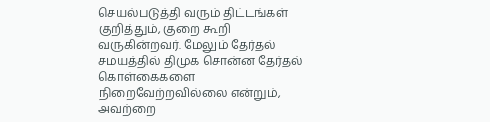செயல்படுத்தி வரும் திட்டங்கள் குறித்தும், குறை கூறி வருகின்றவர். மேலும் தேர்தல் சமயத்தில் திமுக சொன்ன தேர்தல் கொள்கைகளை நிறைவேற்றவில்லை என்றும், அவற்றை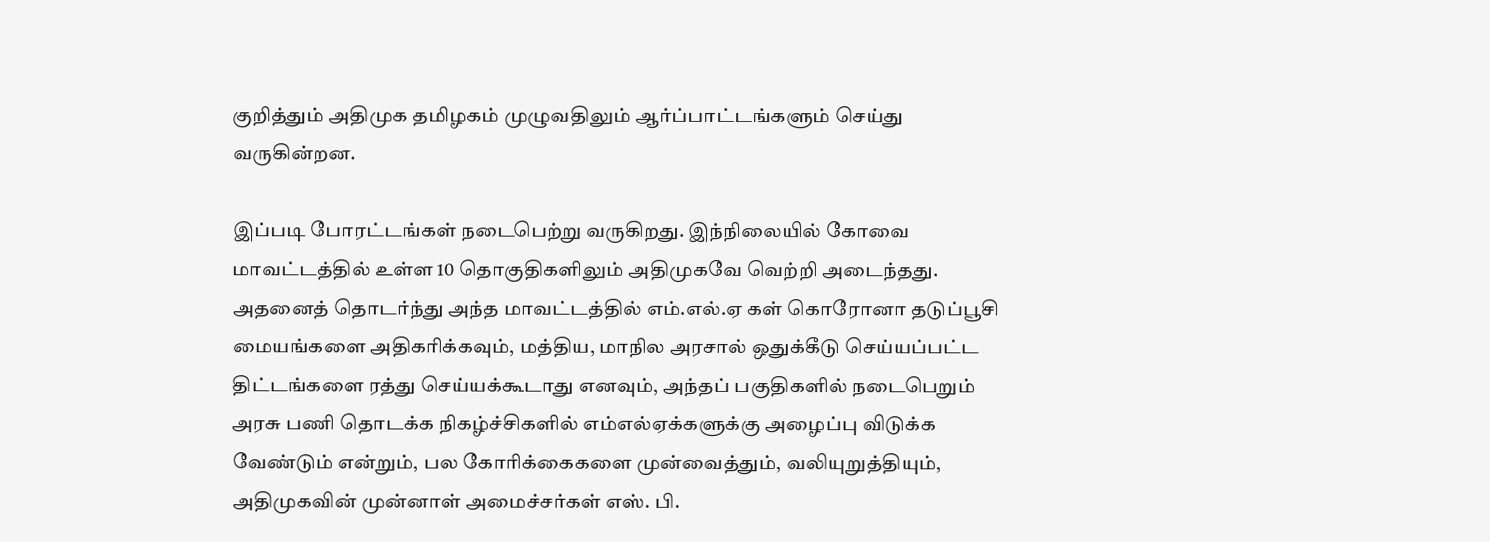குறித்தும் அதிமுக தமிழகம் முழுவதிலும் ஆர்ப்பாட்டங்களும் செய்து வருகின்றன.

இப்படி போரட்டங்கள் நடைபெற்று வருகிறது. இந்நிலையில் கோவை மாவட்டத்தில் உள்ள 10 தொகுதிகளிலும் அதிமுகவே வெற்றி அடைந்தது. அதனைத் தொடர்ந்து அந்த மாவட்டத்தில் எம்.எல்.ஏ கள் கொரோனா தடுப்பூசி மையங்களை அதிகரிக்கவும், மத்திய, மாநில அரசால் ஒதுக்கீடு செய்யப்பட்ட திட்டங்களை ரத்து செய்யக்கூடாது எனவும், அந்தப் பகுதிகளில் நடைபெறும் அரசு பணி தொடக்க நிகழ்ச்சிகளில் எம்எல்ஏக்களுக்கு அழைப்பு விடுக்க வேண்டும் என்றும், பல கோரிக்கைகளை முன்வைத்தும், வலியுறுத்தியும், அதிமுகவின் முன்னாள் அமைச்சர்கள் எஸ். பி.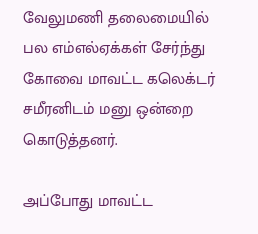வேலுமணி தலைமையில் பல எம்எல்ஏக்கள் சேர்ந்து கோவை மாவட்ட கலெக்டர் சமீரனிடம் மனு ஒன்றை கொடுத்தனர்.

அப்போது மாவட்ட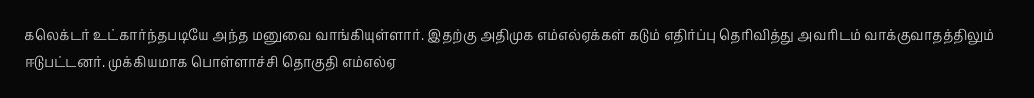கலெக்டர் உட்கார்ந்தபடியே அந்த மனுவை வாங்கியுள்ளார். இதற்கு அதிமுக எம்எல்ஏக்கள் கடும் எதிர்ப்பு தெரிவித்து அவரிடம் வாக்குவாதத்திலும் ஈடுபட்டனர். முக்கியமாக பொள்ளாச்சி தொகுதி எம்எல்ஏ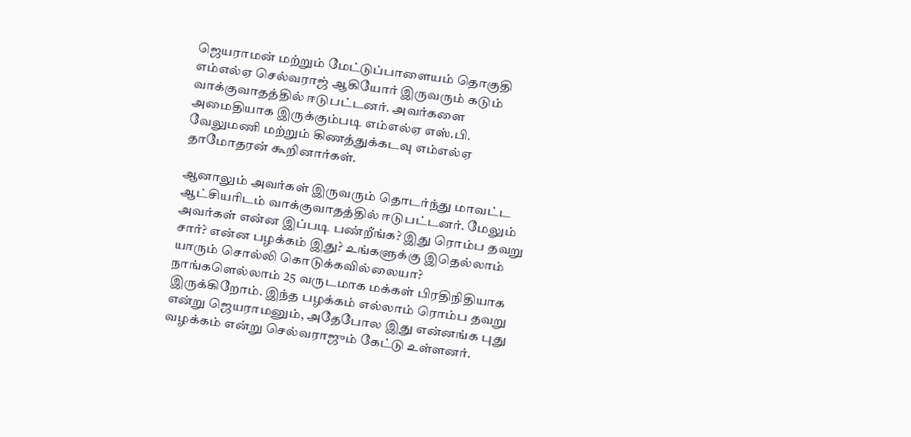ஜெயராமன் மற்றும் மேட்டுப்பாளையம் தொகுதி எம்எல்ஏ செல்வராஜ் ஆகியோர் இருவரும் கடும் வாக்குவாதத்தில் ஈடுபட்டனர். அவர்களை அமைதியாக இருக்கும்படி எம்எல்ஏ எஸ்.பி. வேலுமணி மற்றும் கிணத்துக்கடவு எம்எல்ஏ தாமோதரன் கூறினார்கள்.

ஆனாலும் அவர்கள் இருவரும் தொடர்ந்து மாவட்ட ஆட்சியரிடம் வாக்குவாதத்தில் ஈடுபட்டனர். மேலும் அவர்கள் என்ன இப்படி பண்றீங்க? இது ரொம்ப தவறு சார்? என்ன பழக்கம் இது? உங்களுக்கு இதெல்லாம் யாரும் சொல்லி கொடுக்கவில்லையா? நாங்களெல்லாம் 25 வருடமாக மக்கள் பிரதிநிதியாக இருக்கிறோம். இந்த பழக்கம் எல்லாம் ரொம்ப தவறு என்று ஜெயராமனும், அதேபோல இது என்னங்க புது வழக்கம் என்று செல்வராஜும் கேட்டு உள்ளனர்.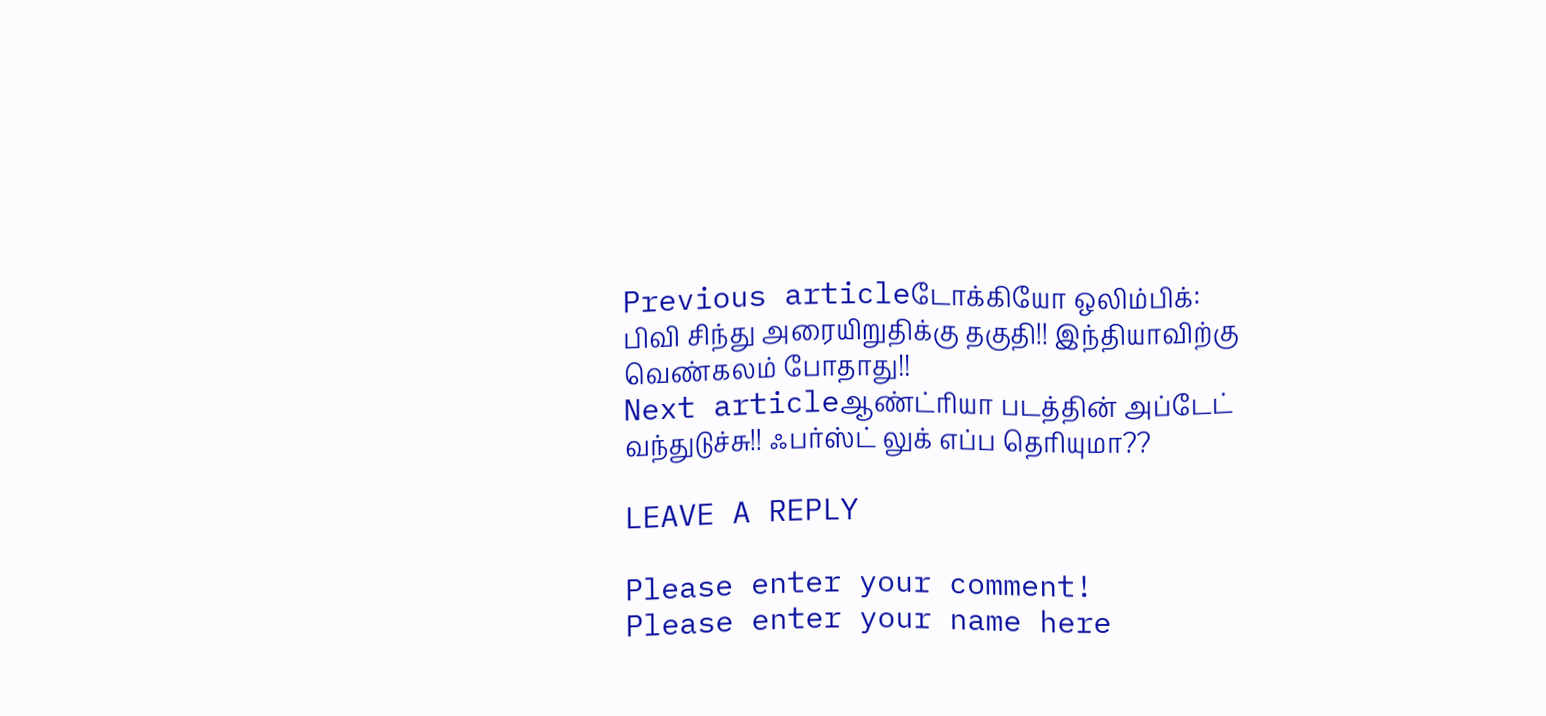Previous articleடோக்கியோ ஒலிம்பிக்: பிவி சிந்து அரையிறுதிக்கு தகுதி!! இந்தியாவிற்கு வெண்கலம் போதாது!!
Next articleஆண்ட்ரியா படத்தின் அப்டேட் வந்துடுச்சு!! ஃபர்ஸ்ட் லுக் எப்ப தெரியுமா??

LEAVE A REPLY

Please enter your comment!
Please enter your name here